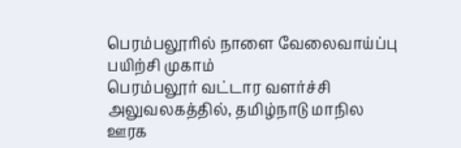பெரம்பலூரில் நாளை வேலைவாய்ப்பு பயிற்சி முகாம்
பெரம்பலூர் வட்டார வளர்ச்சி அலுவலகத்தில், தமிழ்நாடு மாநில ஊரக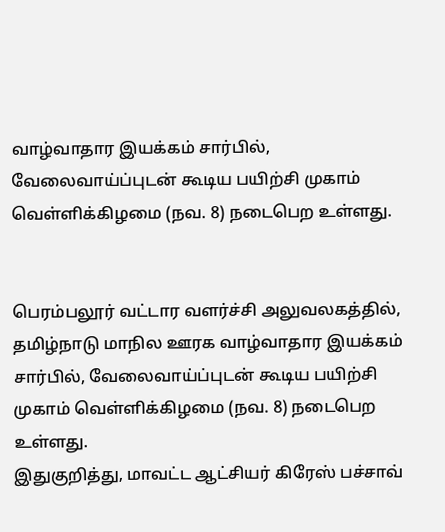வாழ்வாதார இயக்கம் சார்பில், வேலைவாய்ப்புடன் கூடிய பயிற்சி முகாம் வெள்ளிக்கிழமை (நவ. 8) நடைபெற உள்ளது.


பெரம்பலூர் வட்டார வளர்ச்சி அலுவலகத்தில், தமிழ்நாடு மாநில ஊரக வாழ்வாதார இயக்கம் சார்பில், வேலைவாய்ப்புடன் கூடிய பயிற்சி முகாம் வெள்ளிக்கிழமை (நவ. 8) நடைபெற உள்ளது.
இதுகுறித்து, மாவட்ட ஆட்சியர் கிரேஸ் பச்சாவ்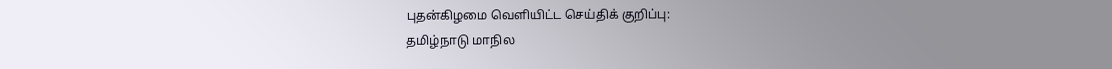புதன்கிழமை வெளியிட்ட செய்திக் குறிப்பு:
தமிழ்நாடு மாநில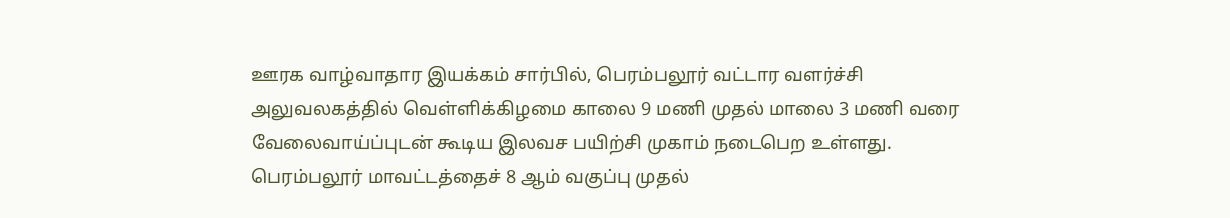ஊரக வாழ்வாதார இயக்கம் சார்பில், பெரம்பலூர் வட்டார வளர்ச்சி அலுவலகத்தில் வெள்ளிக்கிழமை காலை 9 மணி முதல் மாலை 3 மணி வரை வேலைவாய்ப்புடன் கூடிய இலவச பயிற்சி முகாம் நடைபெற உள்ளது.
பெரம்பலூர் மாவட்டத்தைச் 8 ஆம் வகுப்பு முதல்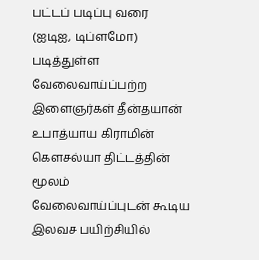பட்டப் படிப்பு வரை (ஐடிஐ, டிப்ளமோ) படித்துள்ள வேலைவாய்ப்பற்ற இளைஞர்கள் தீன்தயான் உபாத்யாய கிராமின் கௌசல்யா திட்டத்தின் மூலம் வேலைவாய்ப்புடன் கூடிய இலவச பயிற்சியில்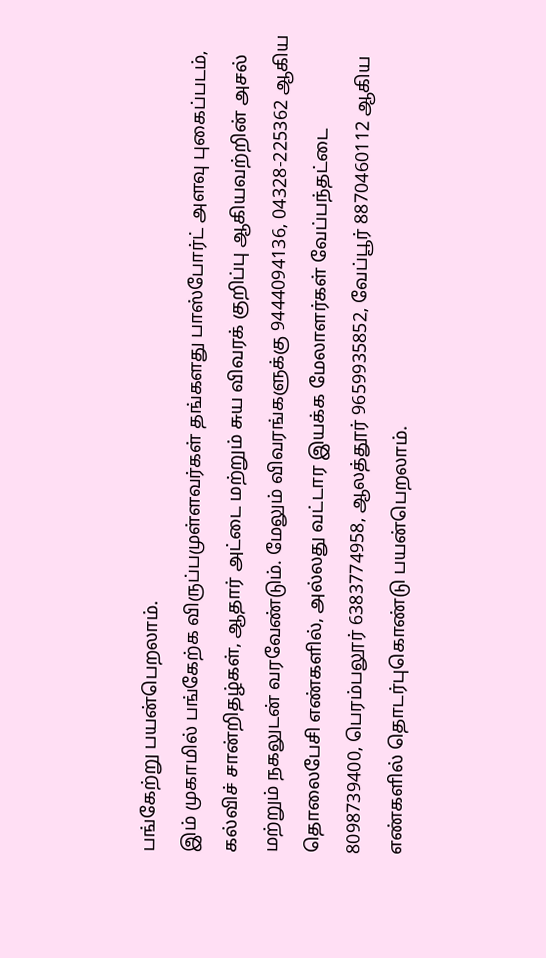பங்கேற்று பயன்பெறலாம்.
இம் முகாமில் பங்கேற்க விருப்பமுள்ளவர்கள் தங்களது பாஸ்போர்ட் அளவு புகைப்படம், கல்விச் சான்றிதழ்கள், ஆதார் அட்டை மற்றும் சுய விவரக் குறிப்பு ஆகியவற்றின் அசல் மற்றும் நகலுடன் வரவேண்டும். மேலும் விவரங்களுக்கு 9444094136, 04328-225362 ஆகிய தொலைபேசி எண்களில், அல்லது வட்டார இயக்க மேலாளர்கள் வேப்பந்தட்டை 8098739400, பெரம்பலூர் 6383774958, ஆலத்தூர் 9659935852, வேப்பூர் 8870460112 ஆகிய எண்களில் தொடர்புகொண்டு பயன்பெறலாம்.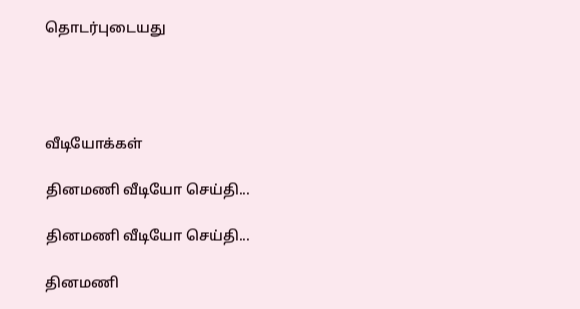தொடர்புடையது




வீடியோக்கள்

தினமணி வீடியோ செய்தி...

தினமணி வீடியோ செய்தி...

தினமணி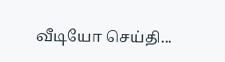வீடியோ செய்தி...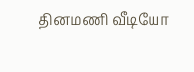தினமணி வீடியோ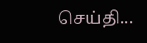செய்தி...